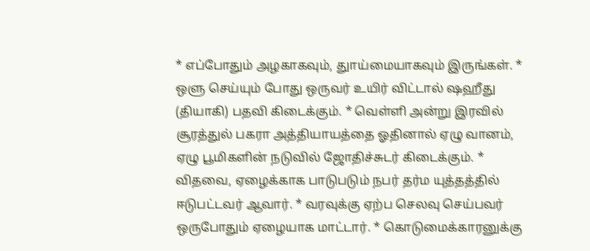* எப்போதும் அழகாகவும், துாய்மையாகவும் இருங்கள். * ஒளு செய்யும் போது ஒருவர் உயிர் விட்டால் ஷஹீது (தியாகி) பதவி கிடைக்கும். * வெள்ளி அன்று இரவில் சூரத்துல் பகரா அத்தியாயத்தை ஓதினால் ஏழு வானம், ஏழு பூமிகளின் நடுவில் ஜோதிச்சுடர் கிடைக்கும். * விதவை, ஏழைக்காக பாடுபடும் நபர் தர்ம யுத்தத்தில் ஈடுபட்டவர் ஆவார். * வரவுக்கு ஏற்ப செலவு செய்பவர் ஒருபோதும் ஏழையாக மாட்டார். * கொடுமைக்காரனுக்கு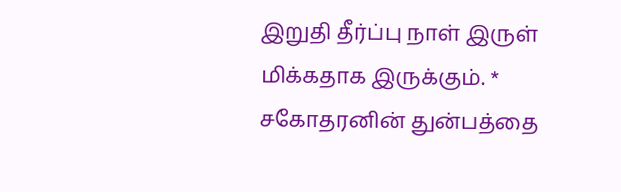இறுதி தீர்ப்பு நாள் இருள் மிக்கதாக இருக்கும். * சகோதரனின் துன்பத்தை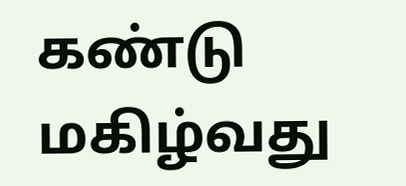கண்டு மகிழ்வது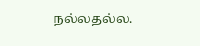நல்லதல்ல.